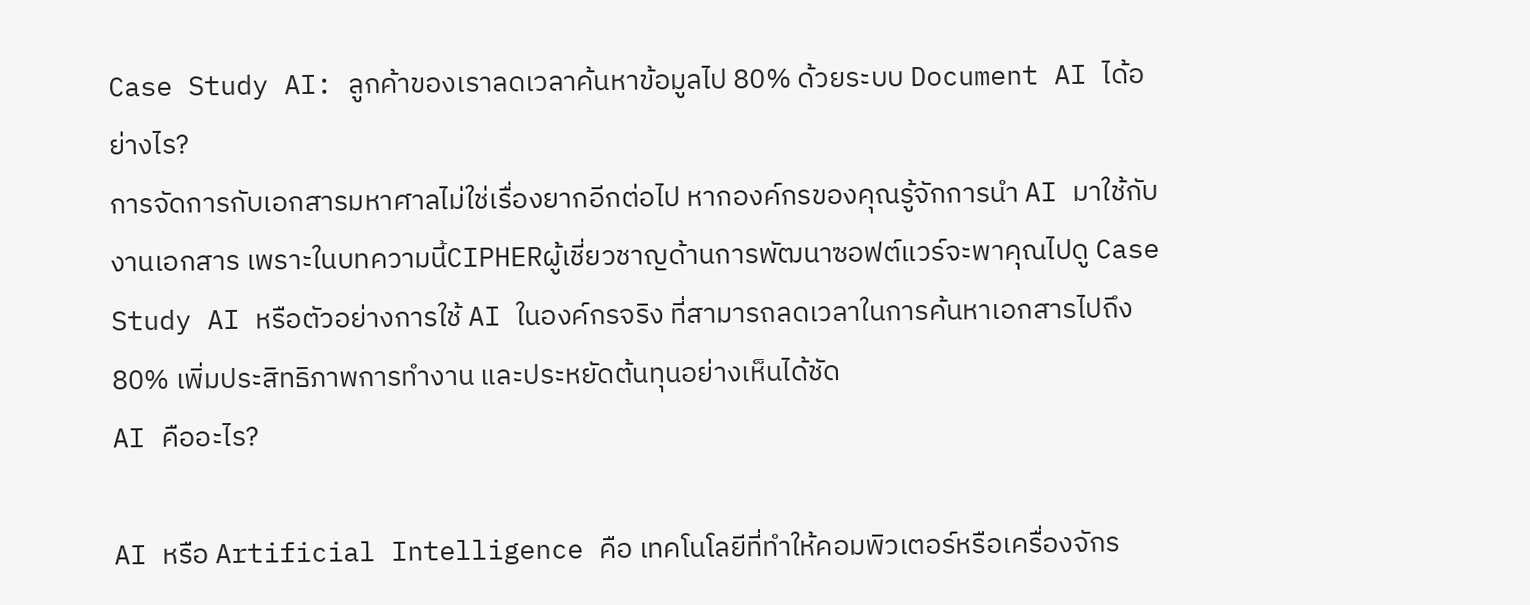Case Study AI: ลูกค้าของเราลดเวลาค้นหาข้อมูลไป 80% ด้วยระบบ Document AI ได้อย่างไร?
การจัดการกับเอกสารมหาศาลไม่ใช่เรื่องยากอีกต่อไป หากองค์กรของคุณรู้จักการนำ AI มาใช้กับงานเอกสาร เพราะในบทความนี้CIPHERผู้เชี่ยวชาญด้านการพัฒนาซอฟต์แวร์จะพาคุณไปดู Case Study AI หรือตัวอย่างการใช้ AI ในองค์กรจริง ที่สามารถลดเวลาในการค้นหาเอกสารไปถึง 80% เพิ่มประสิทธิภาพการทำงาน และประหยัดต้นทุนอย่างเห็นได้ชัด
AI คืออะไร?

AI หรือ Artificial Intelligence คือ เทคโนโลยีที่ทำให้คอมพิวเตอร์หรือเครื่องจักร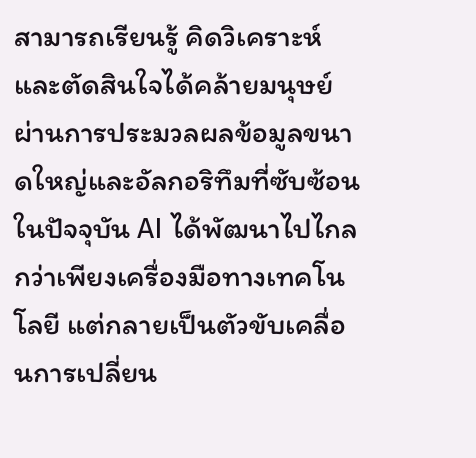สามารถเรียนรู้ คิดวิเคราะห์ และตัดสินใจได้คล้ายมนุษย์ ผ่านการประมวลผลข้อมูลขนาดใหญ่และอัลกอริทึมที่ซับซ้อน ในปัจจุบัน AI ได้พัฒนาไปไกลกว่าเพียงเครื่องมือทางเทคโนโลยี แต่กลายเป็นตัวขับเคลื่อนการเปลี่ยน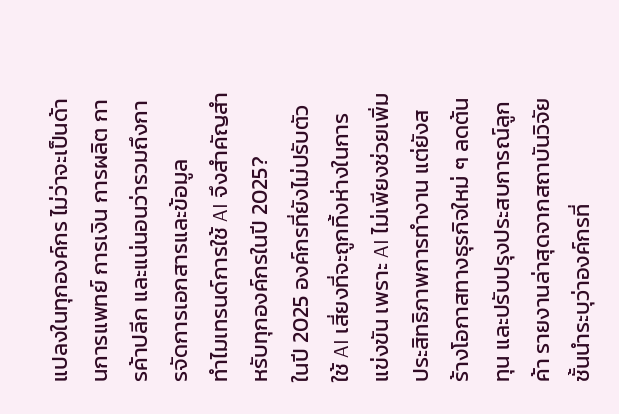แปลงในทุกองค์กร ไม่ว่าจะเป็นด้านการแพทย์ การเงิน การผลิต การค้าปลีก และแน่นอนว่ารวมถึงการจัดการเอกสารและข้อมูล
ทำไมเทรนด์การใช้ AI จึงสำคัญสำหรับทุกองค์กรในปี 2025?
ในปี 2025 องค์กรที่ยังไม่ปรับตัวใช้ AI เสี่ยงที่จะถูกทิ้งห่างในการแข่งขัน เพราะ AI ไม่เพียงช่วยเพิ่มประสิทธิภาพการทำงาน แต่ยังสร้างโอกาสทางธุรกิจใหม่ ๆ ลดต้นทุน และปรับปรุงประสบการณ์ลูกค้า รายงานล่าสุดจากสถาบันวิจัยชั้นนำระบุว่าองค์กรที่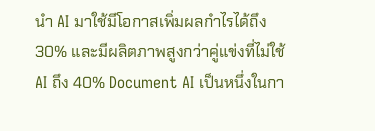นำ AI มาใช้มีโอกาสเพิ่มผลกำไรได้ถึง 30% และมีผลิตภาพสูงกว่าคู่แข่งที่ไม่ใช้ AI ถึง 40% Document AI เป็นหนึ่งในกา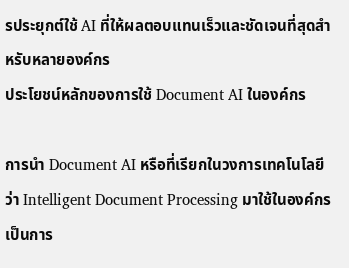รประยุกต์ใช้ AI ที่ให้ผลตอบแทนเร็วและชัดเจนที่สุดสำหรับหลายองค์กร
ประโยชน์หลักของการใช้ Document AI ในองค์กร

การนำ Document AI หรือที่เรียกในวงการเทคโนโลยีว่า Intelligent Document Processing มาใช้ในองค์กร เป็นการ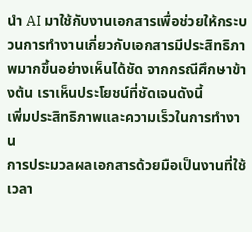นำ AI มาใช้กับงานเอกสารเพื่อช่วยให้กระบวนการทำงานเกี่ยวกับเอกสารมีประสิทธิภาพมากขึ้นอย่างเห็นได้ชัด จากกรณีศึกษาข้างต้น เราเห็นประโยชน์ที่ชัดเจนดังนี้
เพิ่มประสิทธิภาพและความเร็วในการทำงาน
การประมวลผลเอกสารด้วยมือเป็นงานที่ใช้เวลา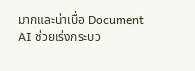มากและน่าเบื่อ Document AI ช่วยเร่งกระบว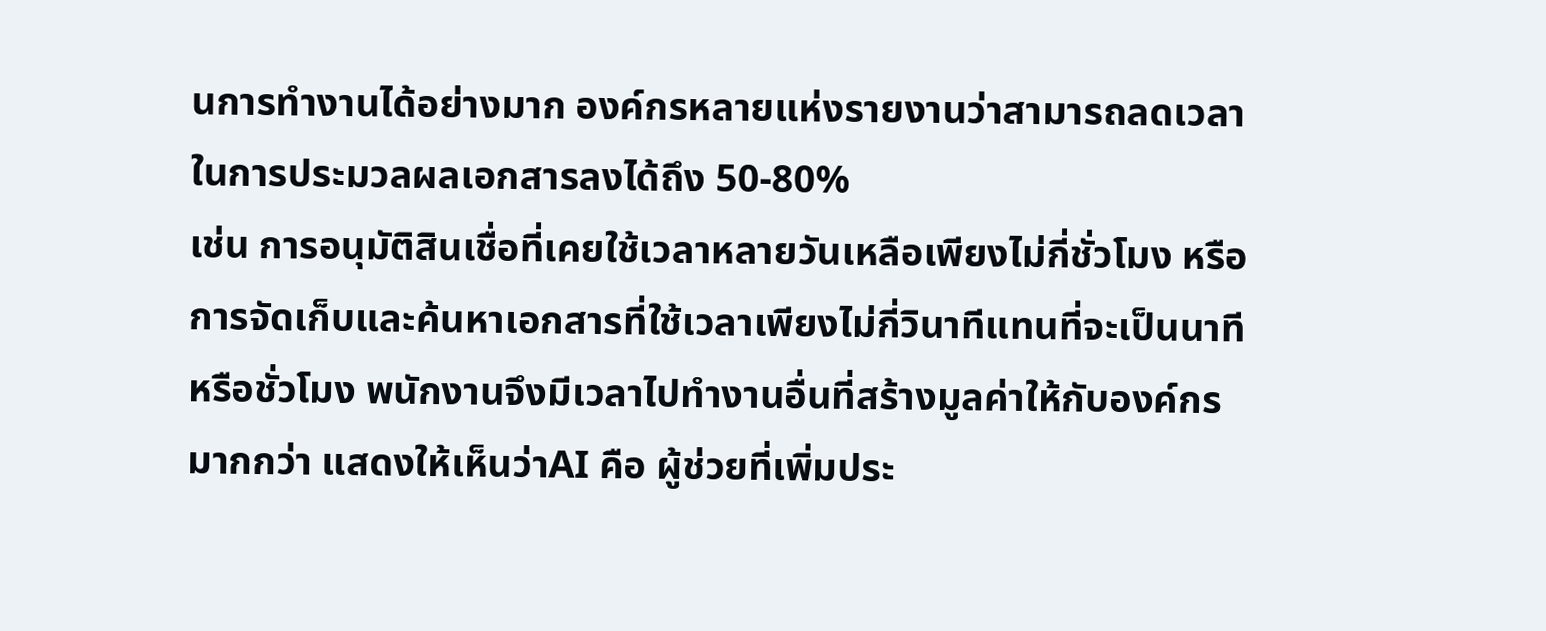นการทำงานได้อย่างมาก องค์กรหลายแห่งรายงานว่าสามารถลดเวลาในการประมวลผลเอกสารลงได้ถึง 50-80%
เช่น การอนุมัติสินเชื่อที่เคยใช้เวลาหลายวันเหลือเพียงไม่กี่ชั่วโมง หรือการจัดเก็บและค้นหาเอกสารที่ใช้เวลาเพียงไม่กี่วินาทีแทนที่จะเป็นนาทีหรือชั่วโมง พนักงานจึงมีเวลาไปทำงานอื่นที่สร้างมูลค่าให้กับองค์กรมากกว่า แสดงให้เห็นว่าAI คือ ผู้ช่วยที่เพิ่มประ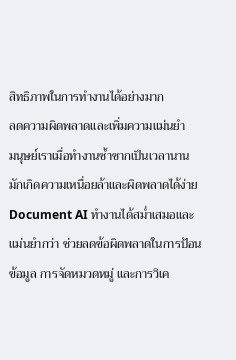สิทธิภาพในการทำงานได้อย่างมาก
ลดความผิดพลาดและเพิ่มความแม่นยำ
มนุษย์เราเมื่อทำงานซ้ำซากเป็นเวลานาน มักเกิดความเหนื่อยล้าและผิดพลาดได้ง่าย Document AI ทำงานได้สม่ำเสมอและแม่นยำกว่า ช่วยลดข้อผิดพลาดในการป้อนข้อมูล การจัดหมวดหมู่ และการวิเค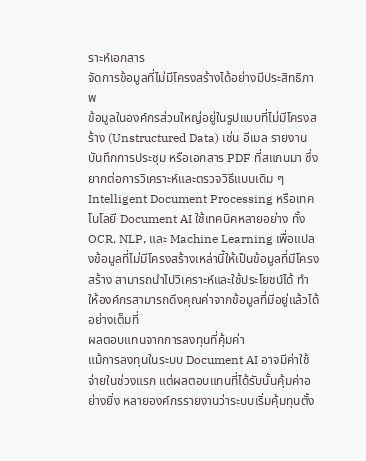ราะห์เอกสาร
จัดการข้อมูลที่ไม่มีโครงสร้างได้อย่างมีประสิทธิภาพ
ข้อมูลในองค์กรส่วนใหญ่อยู่ในรูปแบบที่ไม่มีโครงสร้าง (Unstructured Data) เช่น อีเมล รายงาน บันทึกการประชุม หรือเอกสาร PDF ที่สแกนมา ซึ่งยากต่อการวิเคราะห์และตรวจวิธีแบบเดิม ๆ
Intelligent Document Processing หรือเทคโนโลยี Document AI ใช้เทคนิคหลายอย่าง ทั้ง OCR, NLP, และ Machine Learning เพื่อแปลงข้อมูลที่ไม่มีโครงสร้างเหล่านี้ให้เป็นข้อมูลที่มีโครงสร้าง สามารถนำไปวิเคราะห์และใช้ประโยชน์ได้ ทำให้องค์กรสามารถดึงคุณค่าจากข้อมูลที่มีอยู่แล้วได้อย่างเต็มที่
ผลตอบแทนจากการลงทุนที่คุ้มค่า
แม้การลงทุนในระบบ Document AI อาจมีค่าใช้จ่ายในช่วงแรก แต่ผลตอบแทนที่ได้รับนั้นคุ้มค่าอย่างยิ่ง หลายองค์กรรายงานว่าระบบเริ่มคุ้มทุนตั้ง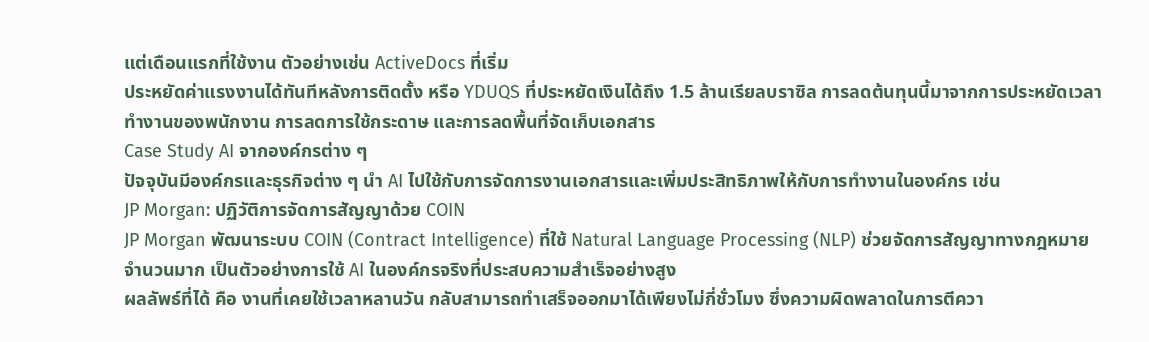แต่เดือนแรกที่ใช้งาน ตัวอย่างเช่น ActiveDocs ที่เริ่ม
ประหยัดค่าแรงงานได้ทันทีหลังการติดตั้ง หรือ YDUQS ที่ประหยัดเงินได้ถึง 1.5 ล้านเรียลบราซิล การลดต้นทุนนี้มาจากการประหยัดเวลาทำงานของพนักงาน การลดการใช้กระดาษ และการลดพื้นที่จัดเก็บเอกสาร
Case Study AI จากองค์กรต่าง ๆ
ปัจจุบันมีองค์กรและธุรกิจต่าง ๆ นำ AI ไปใช้กับการจัดการงานเอกสารและเพิ่มประสิทธิภาพให้กับการทำงานในองค์กร เช่น
JP Morgan: ปฏิวัติการจัดการสัญญาด้วย COIN
JP Morgan พัฒนาระบบ COIN (Contract Intelligence) ที่ใช้ Natural Language Processing (NLP) ช่วยจัดการสัญญาทางกฎหมายจำนวนมาก เป็นตัวอย่างการใช้ AI ในองค์กรจริงที่ประสบความสำเร็จอย่างสูง
ผลลัพธ์ที่ได้ คือ งานที่เคยใช้เวลาหลานวัน กลับสามารถทำเสร็จออกมาได้เพียงไม่กี่ชั่วโมง ซึ่งความผิดพลาดในการตีควา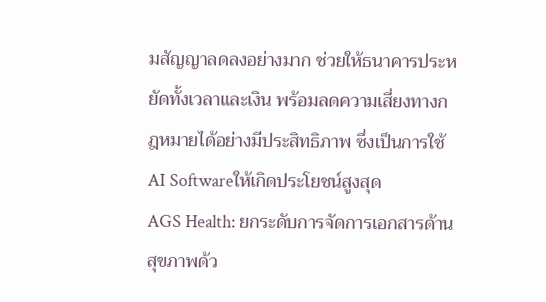มสัญญาลดลงอย่างมาก ช่วยให้ธนาคารประหยัดทั้งเวลาและเงิน พร้อมลดความเสี่ยงทางกฎหมายได้อย่างมีประสิทธิภาพ ซึ่งเป็นการใช้AI Softwareให้เกิดประโยชน์สูงสุด
AGS Health: ยกระดับการจัดการเอกสารด้านสุขภาพด้ว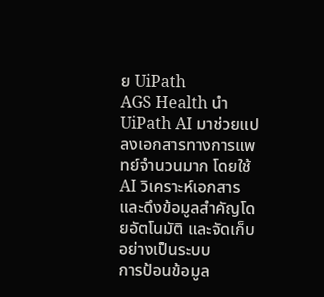ย UiPath
AGS Health นำ UiPath AI มาช่วยแปลงเอกสารทางการแพทย์จำนวนมาก โดยใช้ AI วิเคราะห์เอกสารและดึงข้อมูลสำคัญโดยอัตโนมัติ และจัดเก็บอย่างเป็นระบบ
การป้อนข้อมูล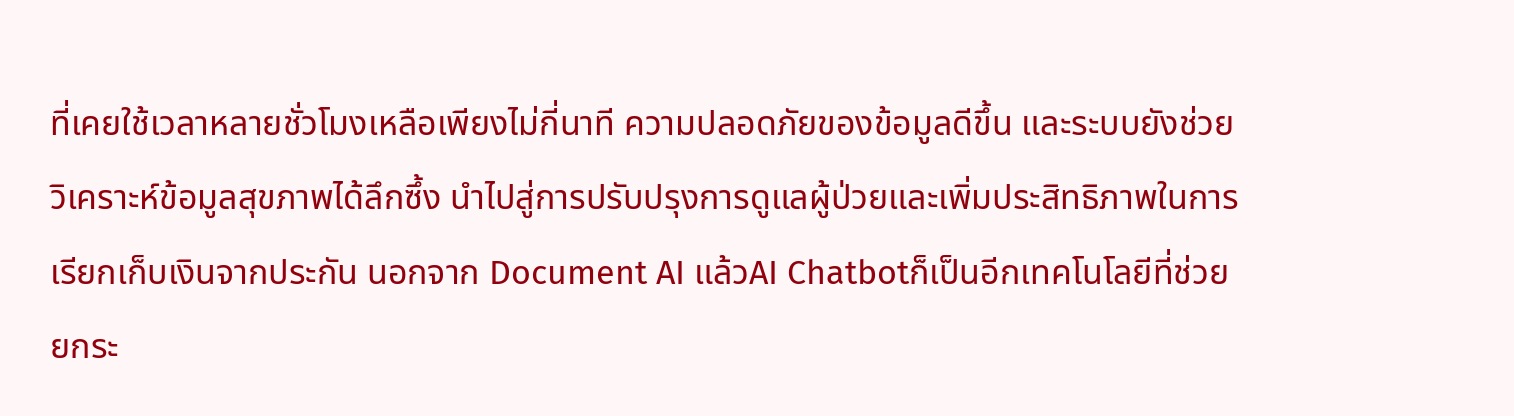ที่เคยใช้เวลาหลายชั่วโมงเหลือเพียงไม่กี่นาที ความปลอดภัยของข้อมูลดีขึ้น และระบบยังช่วยวิเคราะห์ข้อมูลสุขภาพได้ลึกซึ้ง นำไปสู่การปรับปรุงการดูแลผู้ป่วยและเพิ่มประสิทธิภาพในการเรียกเก็บเงินจากประกัน นอกจาก Document AI แล้วAI Chatbotก็เป็นอีกเทคโนโลยีที่ช่วยยกระ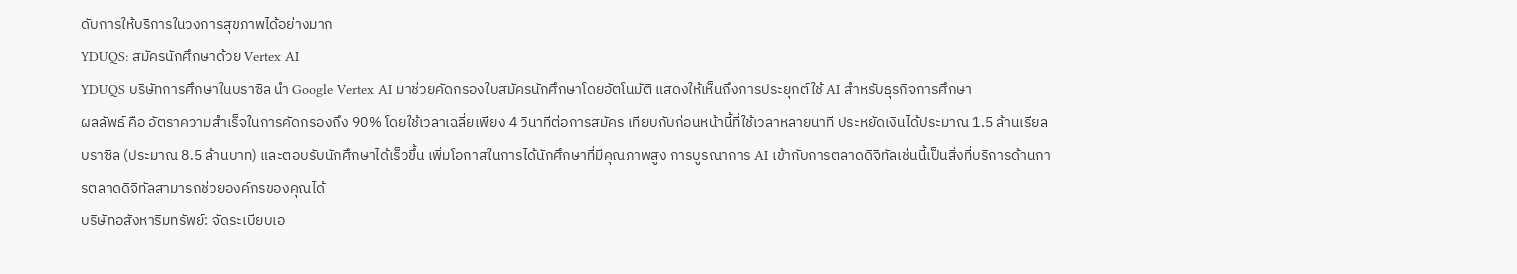ดับการให้บริการในวงการสุขภาพได้อย่างมาก
YDUQS: สมัครนักศึกษาด้วย Vertex AI
YDUQS บริษัทการศึกษาในบราซิล นำ Google Vertex AI มาช่วยคัดกรองใบสมัครนักศึกษาโดยอัตโนมัติ แสดงให้เห็นถึงการประยุกต์ใช้ AI สำหรับธุรกิจการศึกษา
ผลลัพธ์ คือ อัตราความสำเร็จในการคัดกรองถึง 90% โดยใช้เวลาเฉลี่ยเพียง 4 วินาทีต่อการสมัคร เทียบกับก่อนหน้านี้ที่ใช้เวลาหลายนาที ประหยัดเงินได้ประมาณ 1.5 ล้านเรียลบราซิล (ประมาณ 8.5 ล้านบาท) และตอบรับนักศึกษาได้เร็วขึ้น เพิ่มโอกาสในการได้นักศึกษาที่มีคุณภาพสูง การบูรณาการ AI เข้ากับการตลาดดิจิทัลเช่นนี้เป็นสิ่งที่บริการด้านการตลาดดิจิทัลสามารถช่วยองค์กรของคุณได้
บริษัทอสังหาริมทรัพย์: จัดระเบียบเอ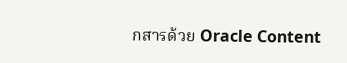กสารด้วย Oracle Content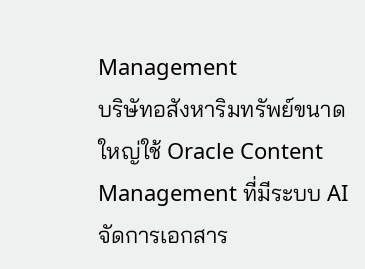Management
บริษัทอสังหาริมทรัพย์ขนาดใหญ่ใช้ Oracle Content Management ที่มีระบบ AI จัดการเอกสาร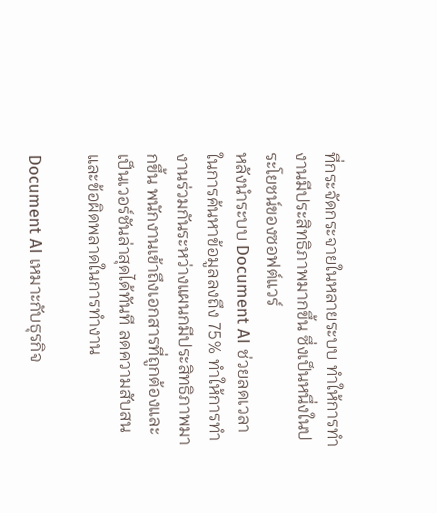ที่กระจัดกระจายในหลายระบบ ทำให้การทำงานมีประสิทธิภาพมากขึ้น ซึ่งเป็นหนึ่งในประโยชน์ของซอฟต์แวร์
หลังนำระบบ Document AI ช่วยลดเวลาในการค้นหาข้อมูลลงถึง 75% ทำให้การทำงานร่วมกันระหว่างแผนกมีประสิทธิภาพมากขึ้น พนักงานเข้าถึงเอกสารที่ถูกต้องและเป็นเวอร์ชันล่าสุดได้ทันที ลดความสับสนและข้อผิดพลาดในการทำงาน

Document AI เหมาะกับธุรกิจ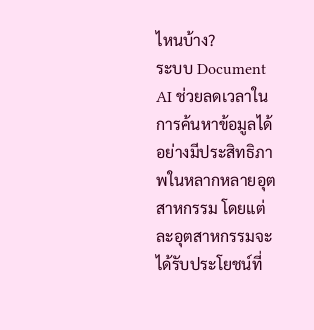ไหนบ้าง?
ระบบ Document AI ช่วยลดเวลาในการค้นหาข้อมูลได้อย่างมีประสิทธิภาพในหลากหลายอุตสาหกรรม โดยแต่ละอุตสาหกรรมจะได้รับประโยชน์ที่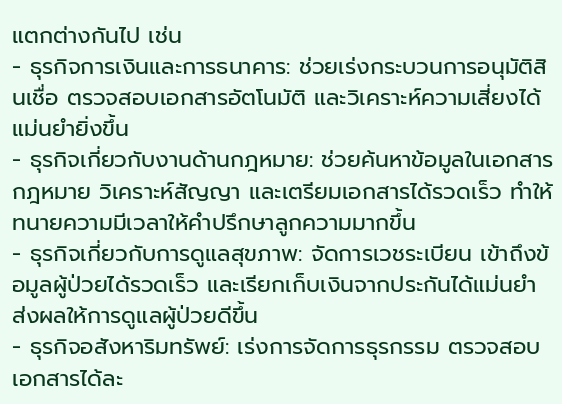แตกต่างกันไป เช่น
- ธุรกิจการเงินและการธนาคาร: ช่วยเร่งกระบวนการอนุมัติสินเชื่อ ตรวจสอบเอกสารอัตโนมัติ และวิเคราะห์ความเสี่ยงได้แม่นยำยิ่งขึ้น
- ธุรกิจเกี่ยวกับงานด้านกฎหมาย: ช่วยค้นหาข้อมูลในเอกสารกฎหมาย วิเคราะห์สัญญา และเตรียมเอกสารได้รวดเร็ว ทำให้ทนายความมีเวลาให้คำปรึกษาลูกความมากขึ้น
- ธุรกิจเกี่ยวกับการดูแลสุขภาพ: จัดการเวชระเบียน เข้าถึงข้อมูลผู้ป่วยได้รวดเร็ว และเรียกเก็บเงินจากประกันได้แม่นยำ ส่งผลให้การดูแลผู้ป่วยดีขึ้น
- ธุรกิจอสังหาริมทรัพย์: เร่งการจัดการธุรกรรม ตรวจสอบเอกสารได้ละ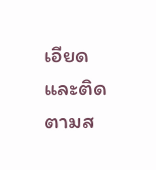เอียด และติดตามส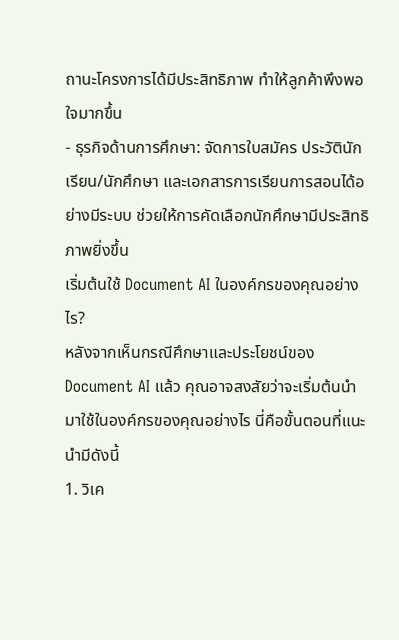ถานะโครงการได้มีประสิทธิภาพ ทำให้ลูกค้าพึงพอใจมากขึ้น
- ธุรกิจด้านการศึกษา: จัดการใบสมัคร ประวัตินักเรียน/นักศึกษา และเอกสารการเรียนการสอนได้อย่างมีระบบ ช่วยให้การคัดเลือกนักศึกษามีประสิทธิภาพยิ่งขึ้น
เริ่มต้นใช้ Document AI ในองค์กรของคุณอย่างไร?
หลังจากเห็นกรณีศึกษาและประโยชน์ของ Document AI แล้ว คุณอาจสงสัยว่าจะเริ่มต้นนำมาใช้ในองค์กรของคุณอย่างไร นี่คือขั้นตอนที่แนะนำมีดังนี้
1. วิเค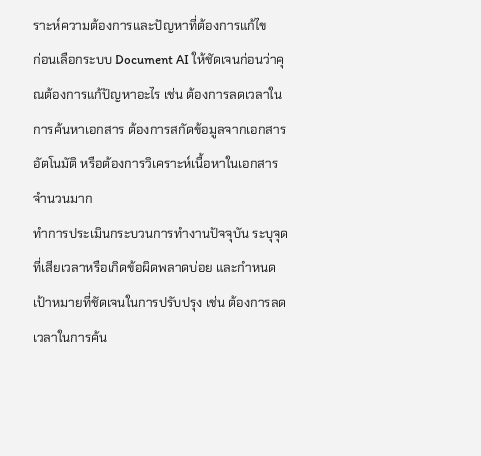ราะห์ความต้องการและปัญหาที่ต้องการแก้ไข
ก่อนเลือกระบบ Document AI ให้ชัดเจนก่อนว่าคุณต้องการแก้ปัญหาอะไร เช่น ต้องการลดเวลาในการค้นหาเอกสาร ต้องการสกัดข้อมูลจากเอกสารอัตโนมัติ หรือต้องการวิเคราะห์เนื้อหาในเอกสารจำนวนมาก
ทำการประเมินกระบวนการทำงานปัจจุบัน ระบุจุดที่เสียเวลาหรือเกิดข้อผิดพลาดบ่อย และกำหนดเป้าหมายที่ชัดเจนในการปรับปรุง เช่น ต้องการลดเวลาในการค้น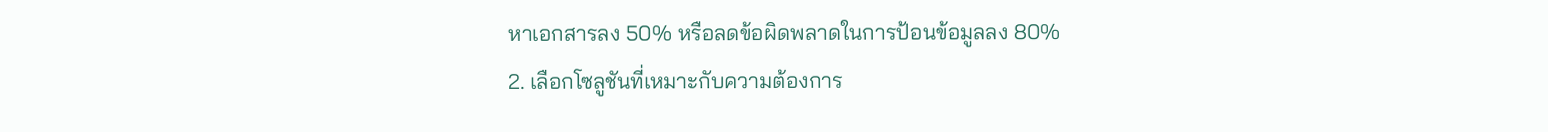หาเอกสารลง 50% หรือลดข้อผิดพลาดในการป้อนข้อมูลลง 80%
2. เลือกโซลูชันที่เหมาะกับความต้องการ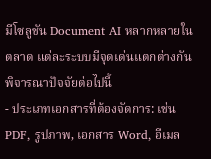มีโซลูชัน Document AI หลากหลายในตลาด แต่ละระบบมีจุดเด่นแตกต่างกัน พิจารณาปัจจัยต่อไปนี้
- ประเภทเอกสารที่ต้องจัดการ: เช่น PDF, รูปภาพ, เอกสาร Word, อีเมล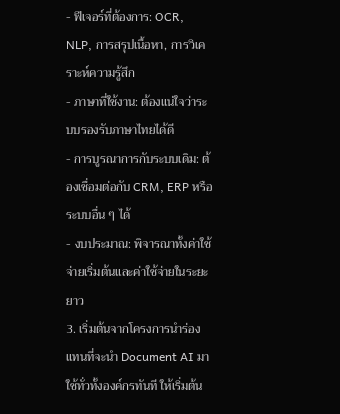- ฟีเจอร์ที่ต้องการ: OCR, NLP, การสรุปเนื้อหา, การวิเคราะห์ความรู้สึก
- ภาษาที่ใช้งาน: ต้องแน่ใจว่าระบบรองรับภาษาไทยได้ดี
- การบูรณาการกับระบบเดิม: ต้องเชื่อมต่อกับ CRM, ERP หรือระบบอื่น ๆ ได้
- งบประมาณ: พิจารณาทั้งค่าใช้จ่ายเริ่มต้นและค่าใช้จ่ายในระยะยาว
3. เริ่มต้นจากโครงการนำร่อง
แทนที่จะนำ Document AI มาใช้ทั่วทั้งองค์กรทันที ให้เริ่มต้น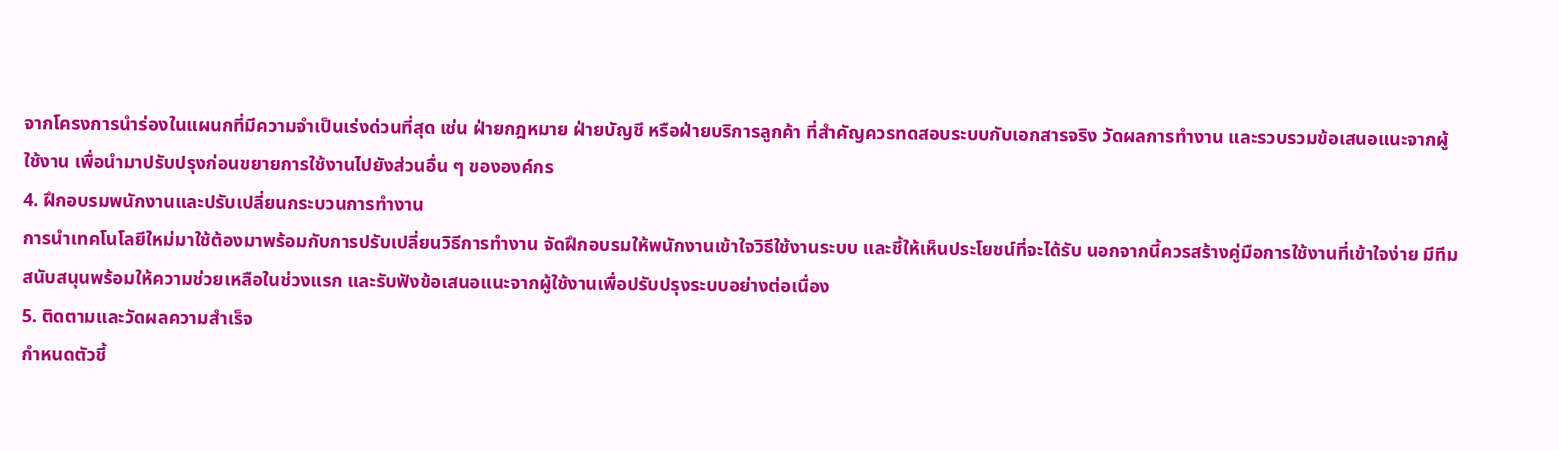จากโครงการนำร่องในแผนกที่มีความจำเป็นเร่งด่วนที่สุด เช่น ฝ่ายกฎหมาย ฝ่ายบัญชี หรือฝ่ายบริการลูกค้า ที่สำคัญควรทดสอบระบบกับเอกสารจริง วัดผลการทำงาน และรวบรวมข้อเสนอแนะจากผู้ใช้งาน เพื่อนำมาปรับปรุงก่อนขยายการใช้งานไปยังส่วนอื่น ๆ ขององค์กร
4. ฝึกอบรมพนักงานและปรับเปลี่ยนกระบวนการทำงาน
การนำเทคโนโลยีใหม่มาใช้ต้องมาพร้อมกับการปรับเปลี่ยนวิธีการทำงาน จัดฝึกอบรมให้พนักงานเข้าใจวิธีใช้งานระบบ และชี้ให้เห็นประโยชน์ที่จะได้รับ นอกจากนี้ควรสร้างคู่มือการใช้งานที่เข้าใจง่าย มีทีมสนับสนุนพร้อมให้ความช่วยเหลือในช่วงแรก และรับฟังข้อเสนอแนะจากผู้ใช้งานเพื่อปรับปรุงระบบอย่างต่อเนื่อง
5. ติดตามและวัดผลความสำเร็จ
กำหนดตัวชี้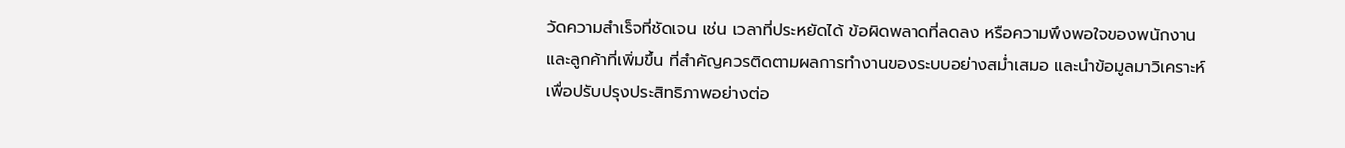วัดความสำเร็จที่ชัดเจน เช่น เวลาที่ประหยัดได้ ข้อผิดพลาดที่ลดลง หรือความพึงพอใจของพนักงานและลูกค้าที่เพิ่มขึ้น ที่สำคัญควรติดตามผลการทำงานของระบบอย่างสม่ำเสมอ และนำข้อมูลมาวิเคราะห์เพื่อปรับปรุงประสิทธิภาพอย่างต่อ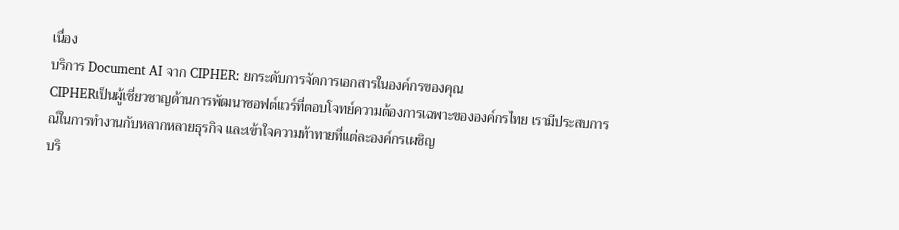เนื่อง
บริการ Document AI จาก CIPHER: ยกระดับการจัดการเอกสารในองค์กรของคุณ
CIPHERเป็นผู้เชี่ยวชาญด้านการพัฒนาซอฟต์แวร์ที่ตอบโจทย์ความต้องการเฉพาะขององค์กรไทย เรามีประสบการณ์ในการทำงานกับหลากหลายธุรกิจ และเข้าใจความท้าทายที่แต่ละองค์กรเผชิญ
บริ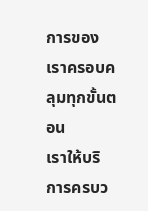การของเราครอบคลุมทุกขั้นตอน
เราให้บริการครบว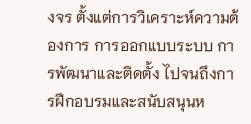งจร ตั้งแต่การวิเคราะห์ความต้องการ การออกแบบระบบ การพัฒนาและติดตั้ง ไปจนถึงการฝึกอบรมและสนับสนุนห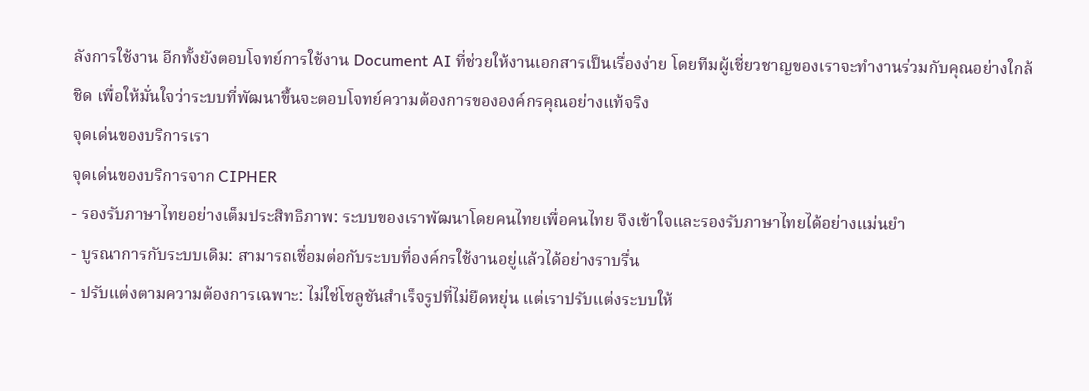ลังการใช้งาน อีกทั้งยังตอบโจทย์การใช้งาน Document AI ที่ช่วยให้งานเอกสารเป็นเรื่องง่าย โดยทีมผู้เชี่ยวชาญของเราจะทำงานร่วมกับคุณอย่างใกล้ชิด เพื่อให้มั่นใจว่าระบบที่พัฒนาขึ้นจะตอบโจทย์ความต้องการขององค์กรคุณอย่างแท้จริง
จุดเด่นของบริการเรา
จุดเด่นของบริการจาก CIPHER
- รองรับภาษาไทยอย่างเต็มประสิทธิภาพ: ระบบของเราพัฒนาโดยคนไทยเพื่อคนไทย จึงเข้าใจและรองรับภาษาไทยได้อย่างแม่นยำ
- บูรณาการกับระบบเดิม: สามารถเชื่อมต่อกับระบบที่องค์กรใช้งานอยู่แล้วได้อย่างราบรื่น
- ปรับแต่งตามความต้องการเฉพาะ: ไม่ใช่โซลูชันสำเร็จรูปที่ไม่ยืดหยุ่น แต่เราปรับแต่งระบบให้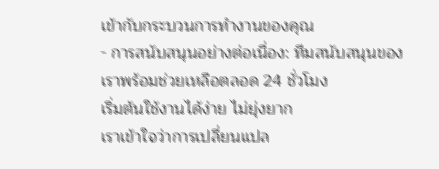เข้ากับกระบวนการทำงานของคุณ
- การสนับสนุนอย่างต่อเนื่อง: ทีมสนับสนุนของเราพร้อมช่วยเหลือตลอด 24 ชั่วโมง
เริ่มต้นใช้งานได้ง่าย ไม่ยุ่งยาก
เราเข้าใจว่าการเปลี่ยนแปล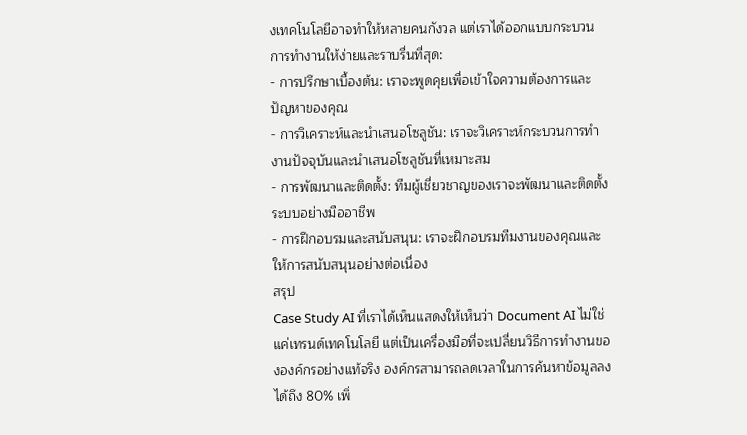งเทคโนโลยีอาจทำให้หลายคนกังวล แต่เราได้ออกแบบกระบวนการทำงานให้ง่ายและราบรื่นที่สุด:
- การปรึกษาเบื้องต้น: เราจะพูดคุยเพื่อเข้าใจความต้องการและปัญหาของคุณ
- การวิเคราะห์และนำเสนอโซลูชัน: เราจะวิเคราะห์กระบวนการทำงานปัจจุบันและนำเสนอโซลูชันที่เหมาะสม
- การพัฒนาและติดตั้ง: ทีมผู้เชี่ยวชาญของเราจะพัฒนาและติดตั้งระบบอย่างมืออาชีพ
- การฝึกอบรมและสนับสนุน: เราจะฝึกอบรมทีมงานของคุณและให้การสนับสนุนอย่างต่อเนื่อง
สรุป
Case Study AI ที่เราได้เห็นแสดงให้เห็นว่า Document AI ไม่ใช่แค่เทรนด์เทคโนโลยี แต่เป็นเครื่องมือที่จะเปลี่ยนวิธีการทำงานขององค์กรอย่างแท้จริง องค์กรสามารถลดเวลาในการค้นหาข้อมูลลงได้ถึง 80% เพิ่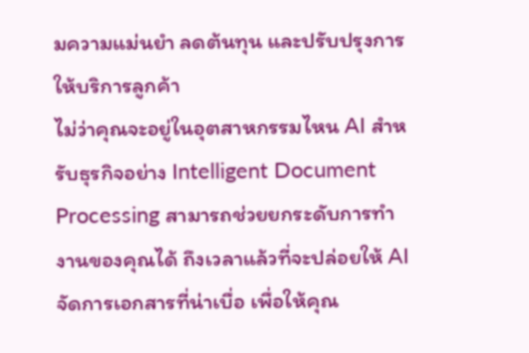มความแม่นยำ ลดต้นทุน และปรับปรุงการให้บริการลูกค้า
ไม่ว่าคุณจะอยู่ในอุตสาหกรรมไหน AI สำหรับธุรกิจอย่าง Intelligent Document Processing สามารถช่วยยกระดับการทำงานของคุณได้ ถึงเวลาแล้วที่จะปล่อยให้ AI จัดการเอกสารที่น่าเบื่อ เพื่อให้คุณ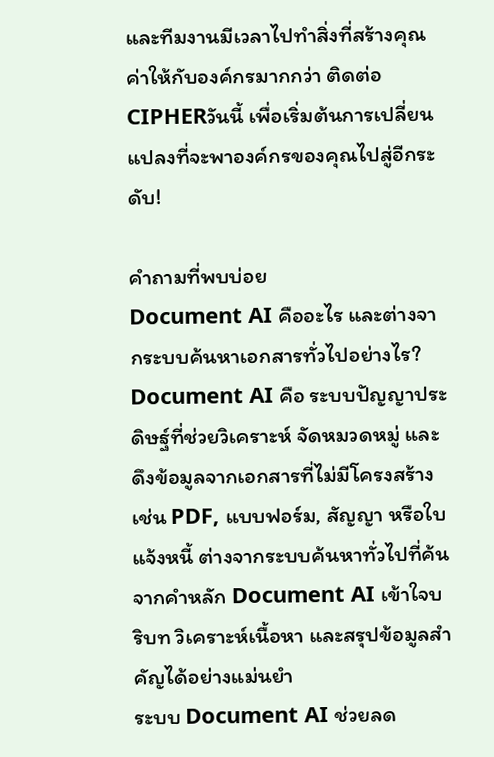และทีมงานมีเวลาไปทำสิ่งที่สร้างคุณค่าให้กับองค์กรมากกว่า ติดต่อCIPHERวันนี้ เพื่อเริ่มต้นการเปลี่ยนแปลงที่จะพาองค์กรของคุณไปสู่อีกระดับ!

คำถามที่พบบ่อย
Document AI คืออะไร และต่างจากระบบค้นหาเอกสารทั่วไปอย่างไร?
Document AI คือ ระบบปัญญาประดิษฐ์ที่ช่วยวิเคราะห์ จัดหมวดหมู่ และดึงข้อมูลจากเอกสารที่ไม่มีโครงสร้าง เช่น PDF, แบบฟอร์ม, สัญญา หรือใบแจ้งหนี้ ต่างจากระบบค้นหาทั่วไปที่ค้นจากคำหลัก Document AI เข้าใจบริบท วิเคราะห์เนื้อหา และสรุปข้อมูลสำคัญได้อย่างแม่นยำ
ระบบ Document AI ช่วยลด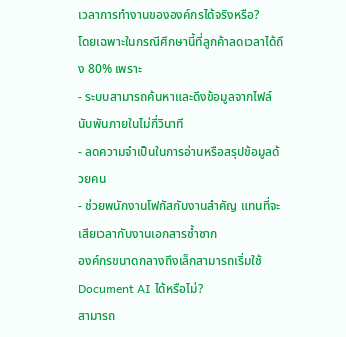เวลาการทำงานขององค์กรได้จริงหรือ?
โดยเฉพาะในกรณีศึกษานี้ที่ลูกค้าลดเวลาได้ถึง 80% เพราะ
- ระบบสามารถค้นหาและดึงข้อมูลจากไฟล์นับพันภายในไม่กี่วินาที
- ลดความจำเป็นในการอ่านหรือสรุปข้อมูลด้วยคน
- ช่วยพนักงานโฟกัสกับงานสำคัญ แทนที่จะเสียเวลากับงานเอกสารซ้ำซาก
องค์กรขนาดกลางถึงเล็กสามารถเริ่มใช้ Document AI ได้หรือไม่?
สามารถ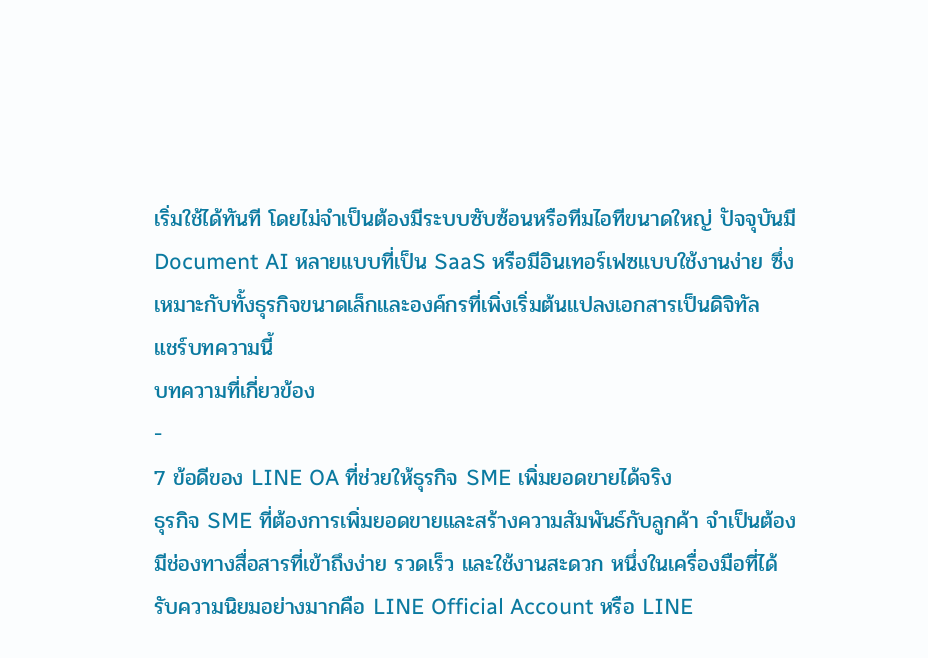เริ่มใช้ได้ทันที โดยไม่จำเป็นต้องมีระบบซับซ้อนหรือทีมไอทีขนาดใหญ่ ปัจจุบันมี Document AI หลายแบบที่เป็น SaaS หรือมีอินเทอร์เฟซแบบใช้งานง่าย ซึ่งเหมาะกับทั้งธุรกิจขนาดเล็กและองค์กรที่เพิ่งเริ่มต้นแปลงเอกสารเป็นดิจิทัล
แชร์บทความนี้
บทความที่เกี่ยวข้อง
-
7 ข้อดีของ LINE OA ที่ช่วยให้ธุรกิจ SME เพิ่มยอดขายได้จริง
ธุรกิจ SME ที่ต้องการเพิ่มยอดขายและสร้างความสัมพันธ์กับลูกค้า จำเป็นต้องมีช่องทางสื่อสารที่เข้าถึงง่าย รวดเร็ว และใช้งานสะดวก หนึ่งในเครื่องมือที่ได้รับความนิยมอย่างมากคือ LINE Official Account หรือ LINE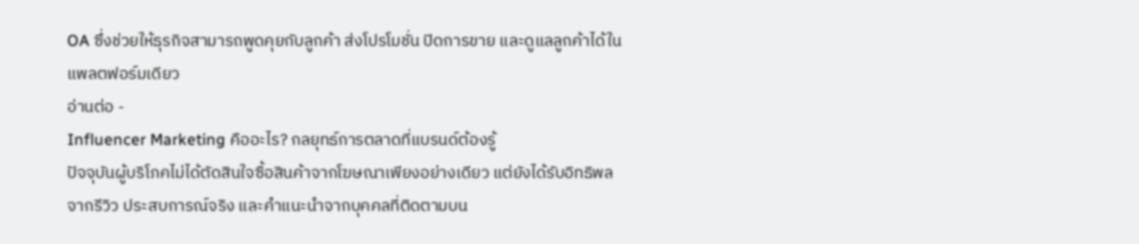OA ซึ่งช่วยให้ธุรกิจสามารถพูดคุยกับลูกค้า ส่งโปรโมชั่น ปิดการขาย และดูแลลูกค้าได้ในแพลตฟอร์มเดียว
อ่านต่อ -
Influencer Marketing คืออะไร? กลยุทธ์การตลาดที่แบรนด์ต้องรู้
ปัจจุบันผู้บริโภคไม่ได้ตัดสินใจซื้อสินค้าจากโฆษณาเพียงอย่างเดียว แต่ยังได้รับอิทธิพลจากรีวิว ประสบการณ์จริง และคำแนะนำจากบุคคลที่ติดตามบน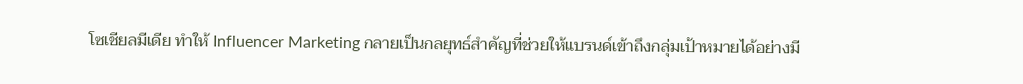โซเชียลมีเดีย ทำให้ Influencer Marketing กลายเป็นกลยุทธ์สำคัญที่ช่วยให้แบรนด์เข้าถึงกลุ่มเป้าหมายได้อย่างมี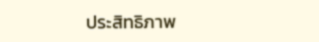ประสิทธิภาพ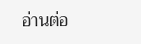อ่านต่อ